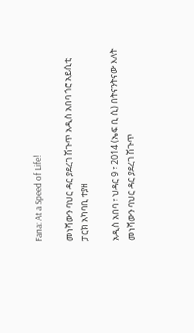Fana: At a Speed of Life!

መነሻውን ባህር ዳር ያደረገ ሽጉጥ አዲስ አበባ ጎሮ አይሲቲ ፓርክ አካባቢ ተያዘ

አዲስ አበባ ፣ ህዳር 9 ፣ 2014 (ኤፍ ቢ ሲ) በትናንትናው እለት መነሻውን ባህር ዳር ያደረገ ሽጉጥ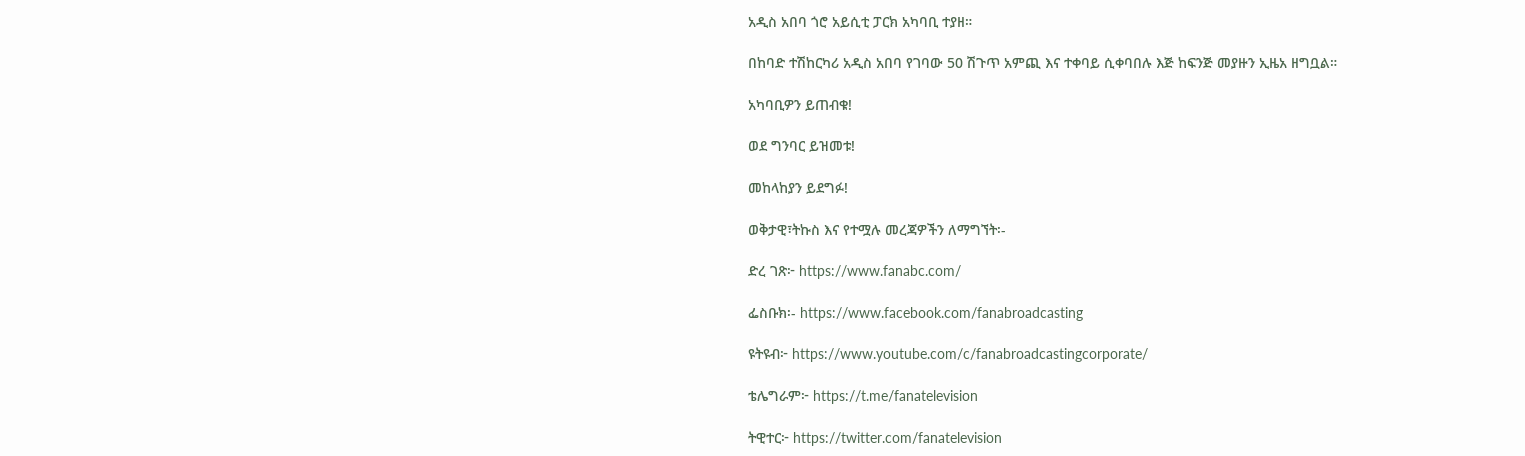አዲስ አበባ ጎሮ አይሲቲ ፓርክ አካባቢ ተያዘ።

በከባድ ተሽከርካሪ አዲስ አበባ የገባው 50 ሽጉጥ አምጪ እና ተቀባይ ሲቀባበሉ እጅ ከፍንጅ መያዙን ኢዜአ ዘግቧል።

አካባቢዎን ይጠብቁ!

ወደ ግንባር ይዝመቱ!

መከላከያን ይደግፉ!

ወቅታዊ፣ትኩስ እና የተሟሉ መረጃዎችን ለማግኘት፡-

ድረ ገጽ፦ https://www.fanabc.com/

ፌስቡክ፡- https://www.facebook.com/fanabroadcasting

ዩትዩብ፦ https://www.youtube.com/c/fanabroadcastingcorporate/

ቴሌግራም፦ https://t.me/fanatelevision

ትዊተር፦ https://twitter.com/fanatelevision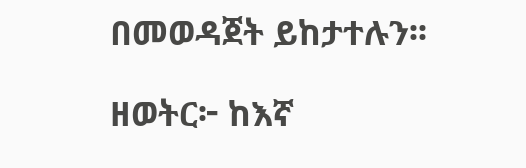በመወዳጀት ይከታተሉን፡፡

ዘወትር፦ ከእኛ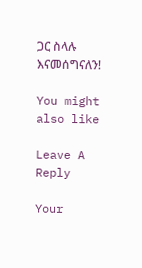ጋር ስላሉ እናመሰግናለን!

You might also like

Leave A Reply

Your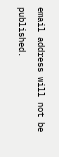email address will not be published.